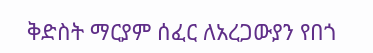ቅድስት ማርያም ሰፈር ለአረጋውያን የበጎ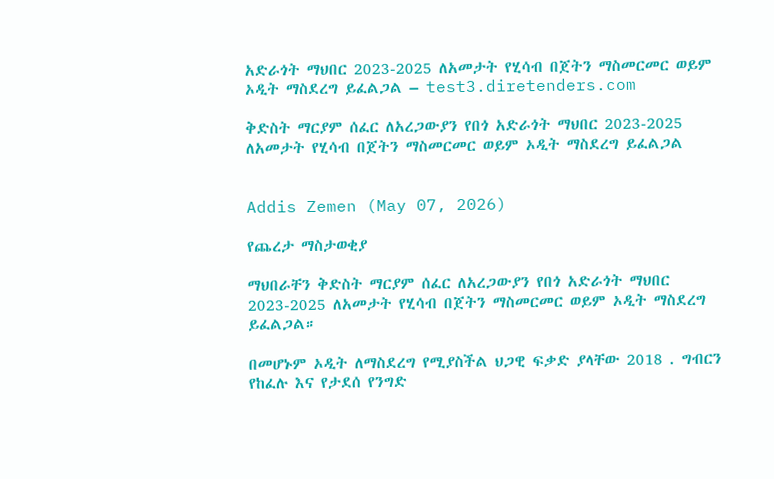አድራጎት ማህበር 2023-2025 ለአመታት የሂሳብ በጀትን ማስመርመር ወይም ኦዲት ማስደረግ ይፈልጋል – test3.diretenders.com

ቅድስት ማርያም ሰፈር ለአረጋውያን የበጎ አድራጎት ማህበር 2023-2025 ለአመታት የሂሳብ በጀትን ማስመርመር ወይም ኦዲት ማስደረግ ይፈልጋል


Addis Zemen (May 07, 2026)

የጨረታ ማስታወቂያ

ማህበራቸን ቅድስት ማርያም ሰፈር ለአረጋውያን የበጎ አድራጎት ማህበር 2023-2025 ለአመታት የሂሳብ በጀትን ማስመርመር ወይም ኦዲት ማስደረግ ይፈልጋል።

በመሆኑም ኦዲት ለማስደረግ የሚያስችል ህጋዊ ፍቃድ ያላቸው 2018 . ግብርን የከፈሉ እና የታደሰ የንግድ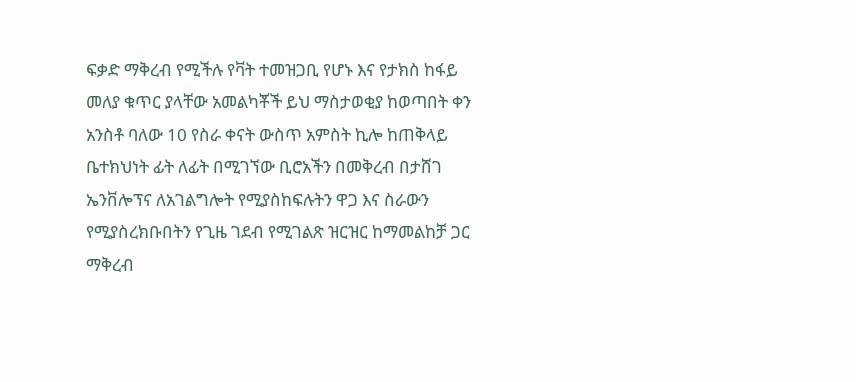ፍቃድ ማቅረብ የሚችሉ የቫት ተመዝጋቢ የሆኑ እና የታክስ ከፋይ መለያ ቁጥር ያላቸው አመልካቾች ይህ ማስታወቂያ ከወጣበት ቀን አንስቶ ባለው 10 የስራ ቀናት ውስጥ አምስት ኪሎ ከጠቅላይ ቤተክህነት ፊት ለፊት በሚገኘው ቢሮአችን በመቅረብ በታሸገ ኤንቨሎፕና ለአገልግሎት የሚያስከፍሉትን ዋጋ እና ስራውን የሚያስረክቡበትን የጊዜ ገደብ የሚገልጽ ዝርዝር ከማመልከቻ ጋር ማቅረብ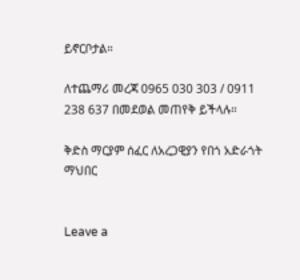ይኖርቦታል።

ለተጨማሪ መረጃ 0965 030 303 / 0911 238 637 በመደወል መጠየቅ ይችላሉ።

ቅድስ ማርያም ሰፈር ለአረጋዊያን የበጎ አድራጎት ማህበር


Leave a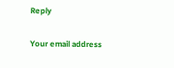Reply

Your email address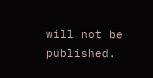will not be published.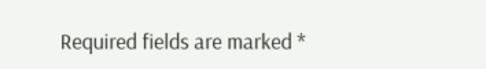Required fields are marked *